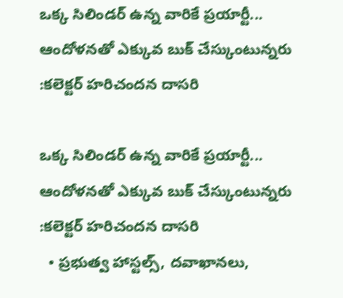ఒక్క సిలిండర్ ఉన్న వారికే ప్రయార్టీ... ఆందోళనతో ఎక్కువ బుక్ చేస్కుంటున్నరు :కలెక్టర్ హరిచందన దాసరి

ఒక్క సిలిండర్ ఉన్న వారికే ప్రయార్టీ... ఆందోళనతో ఎక్కువ బుక్ చేస్కుంటున్నరు :కలెక్టర్ హరిచందన దాసరి
  • ప్రభుత్వ హాస్టల్స్, దవాఖానలు,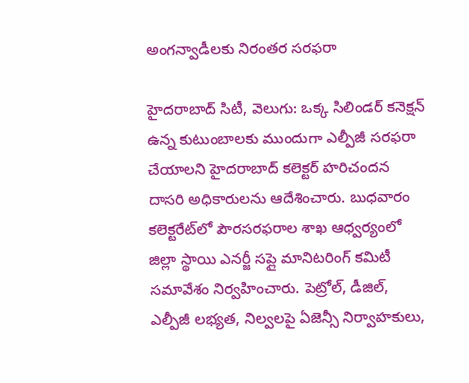అంగన్వాడీలకు నిరంతర సరఫరా

హైదరాబాద్ సిటీ, వెలుగు: ఒక్క సిలిండర్ కనెక్షన్ ఉన్న కుటుంబాలకు ముందుగా ఎల్పీజీ సరఫరా చేయాలని హైదరాబాద్ కలెక్టర్ హరిచందన దాసరి అధికారులను ఆదేశించారు. బుధవారం కలెక్టరేట్‌‌‌‌‌‌‌‌లో పౌరసరఫరాల శాఖ ఆధ్వర్యంలో జిల్లా స్థాయి ఎనర్జీ సప్లై మానిటరింగ్ కమిటీ సమావేశం నిర్వహించారు. పెట్రోల్, డీజిల్, ఎల్పీజీ లభ్యత, నిల్వలపై ఏజెన్సీ నిర్వాహకులు,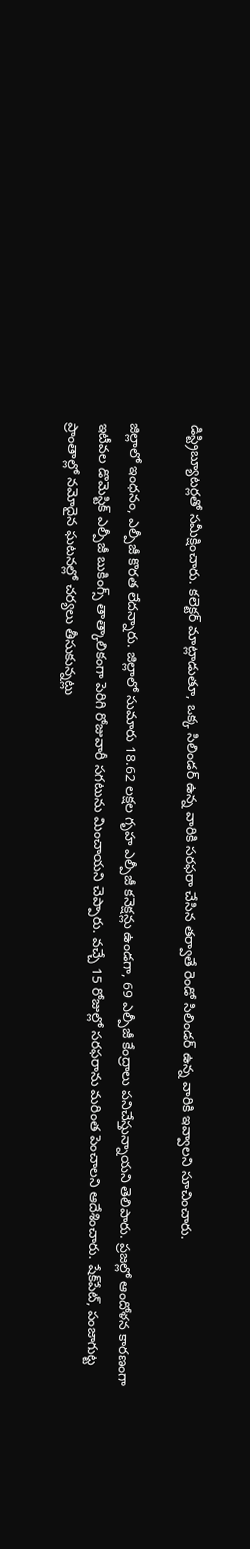డిస్ట్రిబ్యూటర్లతో సమీక్షించారు. కలెక్టర్ మాట్లాడుతూ, ఒక్క సిలిండర్ ఉన్న వారికి సరఫరా చేసిన తర్వాతే రెండో సిలిండర్ ఉన్న వారికి ఇవ్వాలని సూచించారు.

జిల్లాలో ఇంధనం, ఎల్పీజీ కొరత లేదన్నారు. జిల్లాలో సుమారు 18.62 లక్షల గృహ ఎల్పీజీ కనెక్షన్లు ఉండగా, 69 ఎల్పీజీ కేంద్రాలు పనిచేస్తున్నాయని తెలిపారు. ప్రజల్లో ఆందోళన కారణంగా ఇటీవల డొమెస్టిక్ ఎల్పీజీ బుకింగ్స్ తాత్కాలికంగా పెరిగి రోజువారీ సగటును మించాయని చెప్పారు. వచ్చే 15 రోజుల్లో సరఫరాను మరింత పెంచాలని ఆదేశించారు. షేక్‌‌‌‌‌‌‌‌పేట్, పంజాగుట్ట ప్రాంతాల్లో నమోదైన ఘటనల్లో చర్యలు తీసుకున్నట్లు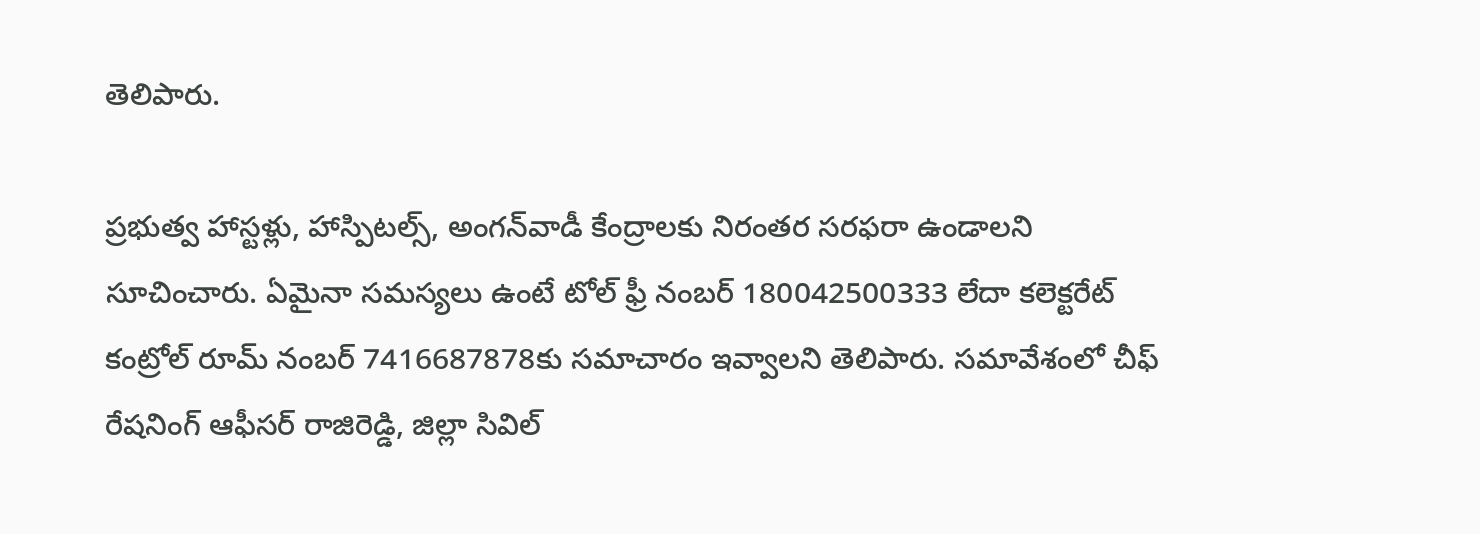తెలిపారు.

ప్రభుత్వ హాస్టళ్లు, హాస్పిటల్స్, అంగన్‌‌‌‌‌‌‌‌వాడీ కేంద్రాలకు నిరంతర సరఫరా ఉండాలని సూచించారు. ఏమైనా సమస్యలు ఉంటే టోల్ ఫ్రీ నంబర్ 180042500333 లేదా కలెక్టరేట్ కంట్రోల్ రూమ్ నంబర్ 7416687878కు సమాచారం ఇవ్వాలని తెలిపారు. సమావేశంలో చీఫ్ రేషనింగ్ ఆఫీసర్ రాజిరెడ్డి, జిల్లా సివిల్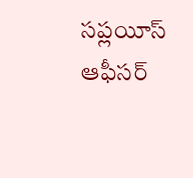సప్లయీస్ ఆఫీసర్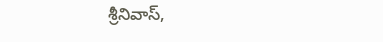శ్రీనివాస్,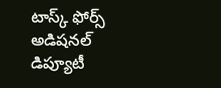టాస్క్ ఫోర్స్ అడిషనల్ డిప్యూటీ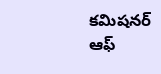కమిషనర్ ఆఫ్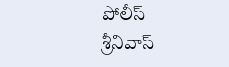పోలీస్ శ్రీనివాస్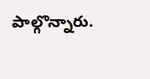పాల్గొన్నారు.